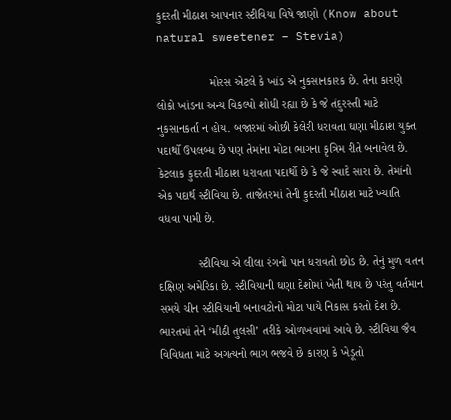કુદરતી મીઠાશ આપનાર સ્ટીવિયા વિષે જાણો (Know about natural sweetener – Stevia)

                મોરસ એટલે કે ખાંડ એ નુકસાનકારક છે. તેના કારણે લોકો ખાંડના અન્ય વિકલ્પો શોધી રહ્યા છે કે જે તંદુરસ્તી માટે નુકસાનકર્તા ન હોય. બજારમાં ઓછી કેલેરી ધરાવતા ઘણા મીઠાશ યુક્ત પદાર્થો ઉપલબ્ધ છે પણ તેમાંના મોટા ભાગના કૃત્રિમ રીતે બનાવેલ છે. કેટલાક કુદરતી મીઠાશ ધરાવતા પદાર્થો છે કે જે સ્વાદે સારા છે. તેમાંનો એક પદાર્થ સ્ટીવિયા છે. તાજેતરમાં તેની કુદરતી મીઠાશ માટે ખ્યાતિ વધવા પામી છે.

            સ્ટીવિયા એ લીલા રંગનો પાન ધરાવતો છોડ છે. તેનું મુળ વતન દક્ષિણ અમેરિકા છે. સ્ટીવિયાની ઘણા દેશોમાં ખેતી થાય છે પરંતુ વર્તમાન સમયે ચીન સ્ટીવિયાની બનાવટોનો મોટા પાયે નિકાસ કરતો દેશ છે. ભારતમાં તેને ‘મીઠી તુલસી’ તરીકે ઓળખવામાં આવે છે. સ્ટીવિયા જૈવ વિવિધતા માટે અગત્યનો ભાગ ભજવે છે કારણ કે ખેડૂતો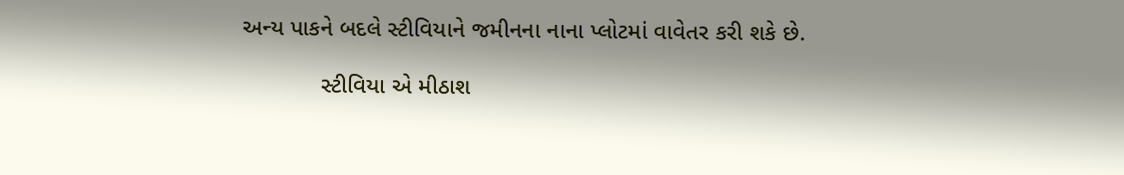અન્ય પાકને બદલે સ્ટીવિયાને જમીનના નાના પ્લોટમાં વાવેતર કરી શકે છે.

            સ્ટીવિયા એ મીઠાશ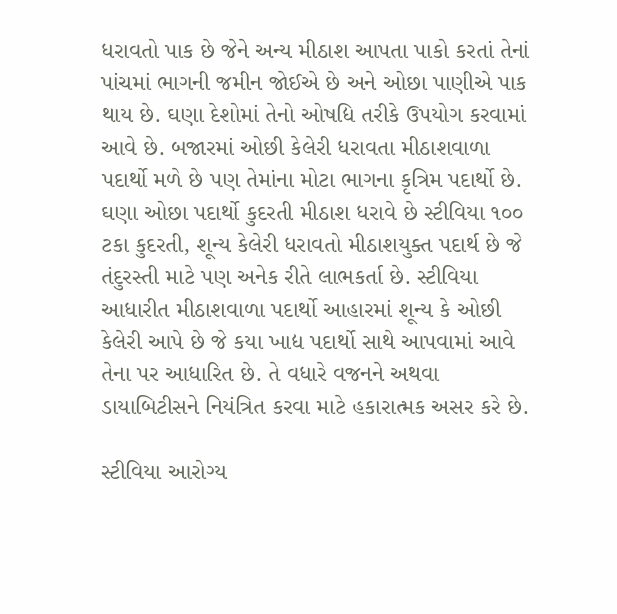ધરાવતો પાક છે જેને અન્ય મીઠાશ આપતા પાકો કરતાં તેનાં પાંચમાં ભાગની જમીન જોઈએ છે અને ઓછા પાણીએ પાક થાય છે. ઘણા દેશોમાં તેનો ઓષદ્યિ તરીકે ઉપયોગ કરવામાં આવે છે. બજારમાં ઓછી કેલેરી ધરાવતા મીઠાશવાળા પદાર્થો મળે છે પણ તેમાંના મોટા ભાગના કૃત્રિમ પદાર્થો છે. ઘણા ઓછા પદાર્થો કુદરતી મીઠાશ ધરાવે છે સ્ટીવિયા ૧૦૦ ટકા કુદરતી, શૂન્ય કેલેરી ધરાવતો મીઠાશયુક્ત પદાર્થ છે જે તંદુરસ્તી માટે પણ અનેક રીતે લાભકર્તા છે. સ્ટીવિયા આધારીત મીઠાશવાળા પદાર્થો આહારમાં શૂન્ય કે ઓછી કેલેરી આપે છે જે કયા ખાદ્ય પદાર્થો સાથે આપવામાં આવે તેના પર આધારિત છે. તે વધારે વજનને અથવા ડાયાબિટીસને નિયંત્રિત કરવા માટે હકારાત્મક અસર કરે છે.

સ્ટીવિયા આરોગ્ય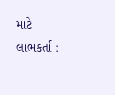માટે લાભકર્તા :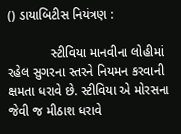() ડાયાબિટીસ નિયંત્રણ :

            સ્ટીવિયા માનવીના લોહીમાં રહેલ સુગરના સ્તરને નિયમન કરવાની ક્ષમતા ધરાવે છે. સ્ટીવિયા એ મોરસના જેવી જ મીઠાશ ધરાવે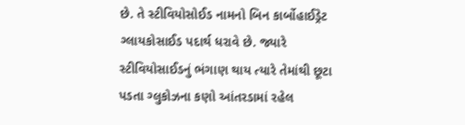છે. તે સ્ટીવિયોસોઈડ નામનો બિન કાર્બોહાઈડ્રેટ ગ્લાયકોસાઈડ પદાર્થ ધરાવે છે. જ્યારે સ્ટીવિયોસાઈડનું ભંગાણ થાય ત્યારે તેમાંથી છૂટા પડતા ગ્લુકોઝના કણો આંતરડામાં રહેલ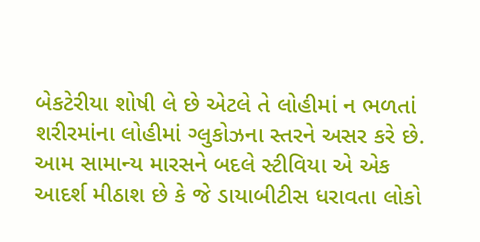બેકટેરીયા શોષી લે છે એટલે તે લોહીમાં ન ભળતાં શરીરમાંના લોહીમાં ગ્લુકોઝના સ્તરને અસર કરે છે. આમ સામાન્ય મારસને બદલે સ્ટીવિયા એ એક આદર્શ મીઠાશ છે કે જે ડાયાબીટીસ ધરાવતા લોકો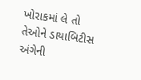ખોરાકમાં લે તો તેઓને ડાયાબિટીસ અંગેની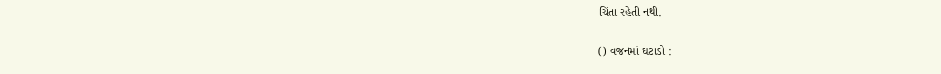ચિંતા રહેતી નથી.

() વજનમાં ઘટાડો :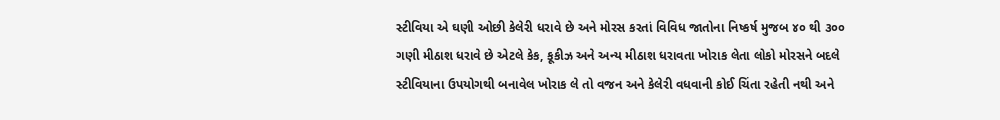સ્ટીવિયા એ ઘણી ઓછી કેલેરી ધરાવે છે અને મોરસ કરતાં વિવિધ જાતોના નિષ્કર્ષ મુજબ ૪૦ થી ૩૦૦ ગણી મીઠાશ ધરાવે છે એટલે કેક, કૂકીઝ અને અન્ય મીઠાશ ધરાવતા ખોરાક લેતા લોકો મોરસને બદલે સ્ટીવિયાના ઉપયોગથી બનાવેલ ખોરાક લે તો વજન અને કેલેરી વધવાની કોઈ ચિંતા રહેતી નથી અને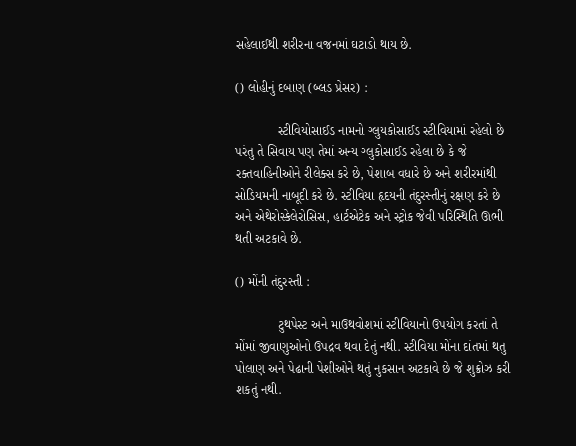સહેલાઈથી શરીરના વજનમાં ઘટાડો થાય છે.

() લોહીનું દબાણ (બ્લડ પ્રેસર) :

            સ્ટીવિયોસાઈડ નામનો ગ્લુયકોસાઈડ સ્ટીવિયામાં રહેલો છે પરંતુ તે સિવાય પણ તેમાં અન્ય ગ્લુકોસાઈડ રહેલા છે કે જે રક્તવાહિનીઓને રીલેક્સ કરે છે, પેશાબ વધારે છે અને શરીરમાંથી સોડિયમની નાબૂદી કરે છે. સ્ટીવિયા હૃદયની તંદુરસ્તીનું રક્ષણ કરે છે અને એથેરોસ્કેલેરોસિસ, હાર્ટએટેક અને સ્ટ્રોક જેવી પરિસ્થિતિ ઊભી થતી અટકાવે છે.

() મોંની તંદુરસ્તી :

            ટુથપેસ્ટ અને માઉથવોશમાં સ્ટીવિયાનો ઉપયોગ કરતાં તે મોંમાં જીવાણુઓનો ઉપદ્રવ થવા દેતું નથી. સ્ટીવિયા મોંના દાંતમાં થતુ પોલાણ અને પેઢાની પેશીઓને થતું નુકસાન અટકાવે છે જે શુક્રોઝ કરી શકતું નથી.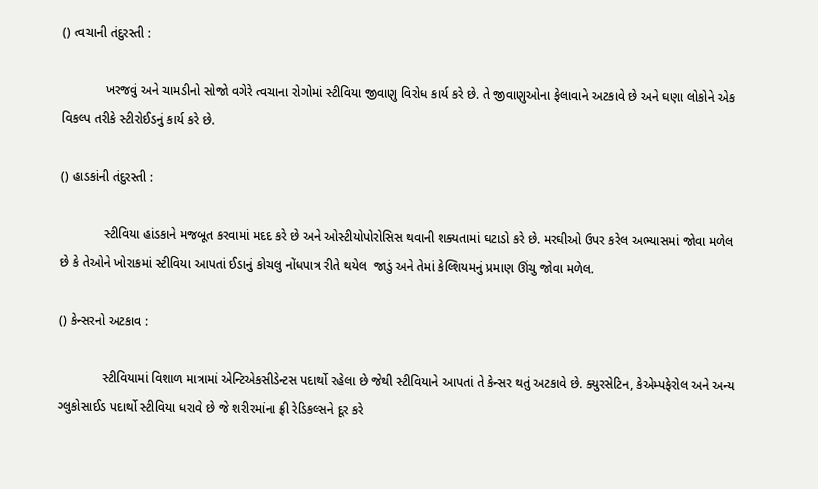() ત્વચાની તંદુરસ્તી :

            ખરજવું અને ચામડીનો સોજો વગેરે ત્વચાના રોગોમાં સ્ટીવિયા જીવાણુ વિરોધ કાર્ય કરે છે. તે જીવાણુઓના ફેલાવાને અટકાવે છે અને ઘણા લોકોને એક વિકલ્પ તરીકે સ્ટીરોઈડનું કાર્ય કરે છે.

() હાડકાંની તંદુરસ્તી :

            સ્ટીવિયા હાંડકાને મજબૂત કરવામાં મદદ કરે છે અને ઓસ્ટીયોપોરોસિસ થવાની શક્યતામાં ઘટાડો કરે છે. મરઘીઓ ઉપર કરેલ અભ્યાસમાં જોવા મળેલ છે કે તેઓને ખોરાકમાં સ્ટીવિયા આપતાં ઈડાનું કોચલુ નોંધપાત્ર રીતે થયેલ  જાડું અને તેમાં કેલ્શિયમનું પ્રમાણ ઊંચુ જોવા મળેલ.

() કેન્સરનો અટકાવ :

            સ્ટીવિયામાં વિશાળ માત્રામાં એન્ટિએકસીડેન્ટસ પદાર્થો રહેલા છે જેથી સ્ટીવિયાને આપતાં તે કેન્સર થતું અટકાવે છે. ક્યુરસેટિન, કેએમ્પફેરોલ અને અન્ય ગ્લુકોસાઈડ પદાર્થો સ્ટીવિયા ધરાવે છે જે શરીરમાંના ફ્રી રેડિકલ્સને દૂર કરે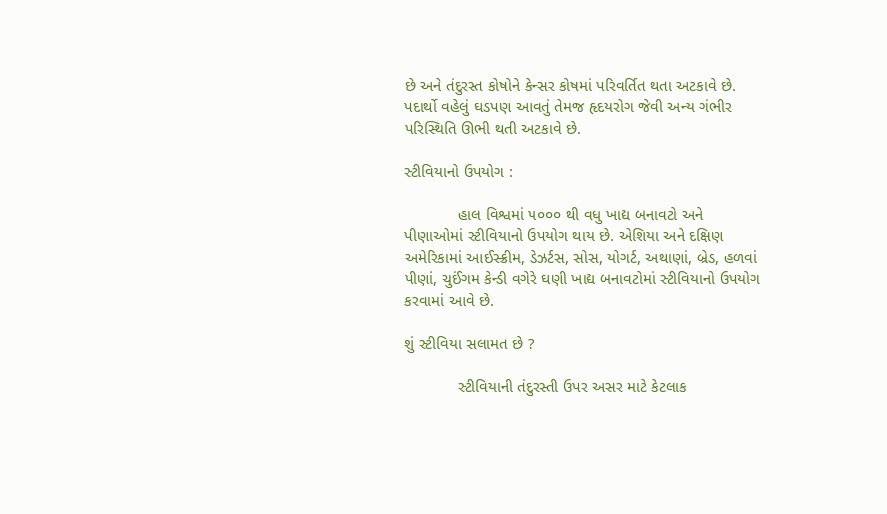છે અને તંદુરસ્ત કોષોને કેન્સર કોષમાં પરિવર્તિત થતા અટકાવે છે. પદાર્થો વહેલું ઘડપણ આવતું તેમજ હૃદયરોગ જેવી અન્ય ગંભીર પરિસ્થિતિ ઊભી થતી અટકાવે છે.

સ્ટીવિયાનો ઉપયોગ :

            હાલ વિશ્વમાં ૫૦૦૦ થી વધુ ખાદ્ય બનાવટો અને પીણાઓમાં સ્ટીવિયાનો ઉપયોગ થાય છે. એશિયા અને દક્ષિણ અમેરિકામાં આઈસ્ક્રીમ, ડેઝર્ટસ, સોસ, યોગર્ટ, અથાણાં, બ્રેડ, હળવાં પીણાં, ચુઈંગમ કેન્ડી વગેરે ઘણી ખાદ્ય બનાવટોમાં સ્ટીવિયાનો ઉપયોગ કરવામાં આવે છે.

શું સ્ટીવિયા સલામત છે ?

            સ્ટીવિયાની તંદુરસ્તી ઉપર અસર માટે કેટલાક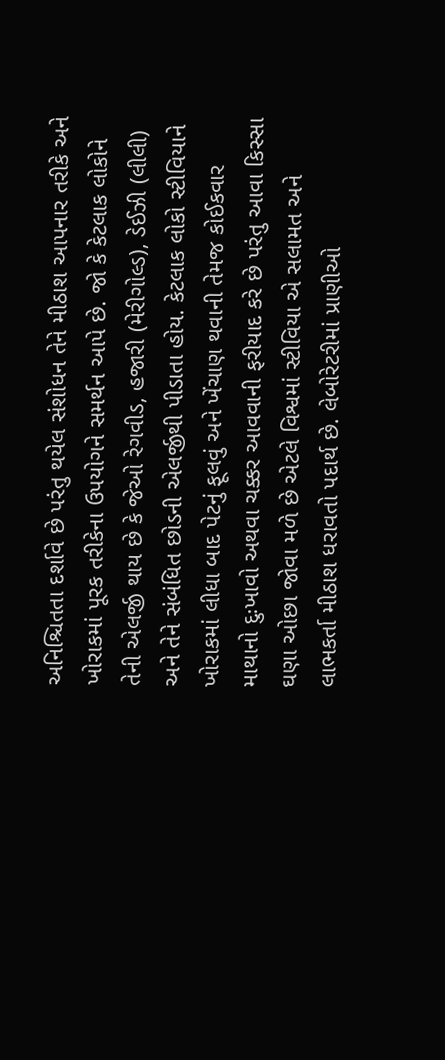અનિશ્ચિતતા દર્શાવે છે પરંતુ થયેલ સંશોધન તેને મીઠાશ આપનાર તરીકે અને ખોરાકમાં પૂરક તરીકેના ઉપયોગને સમર્થન આપે છે. જો કે કેટલાક લોકોને તેની એલર્જી થાય છે કે જેઓ રેગવીડ, હજારી (મેરીગોલ્ડ), ડેઈઝી (લીલી) અને તેને સંબંધિત છોડની એલર્જીથી પીડાતા હોય. કેટલાક લોકો સ્ટીવિયાને ખોરાકમાં લીધા બાદ પેટનું ફૂલવું અને ખેંચાણ થવાની તેમજ કોઈકવાર માથાનો દુઃખાવો અથવા ચક્કર આવવાની ફરીયાદ કરે છે પરંતુ આવા કિસ્સા ઘણા ઓછા જોવા મળે છે એટલે વિશ્વમાં સ્ટીવિયા એ સલામત અને લાભકર્તા મીઠાશ ધરાવતો પદાર્થ છે. લેબોરેટરીમાં પ્રાણીઓ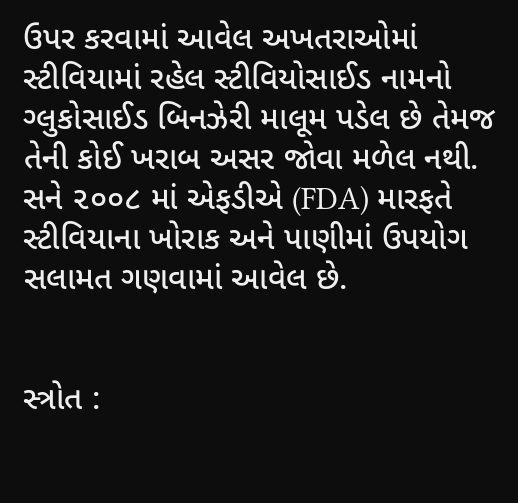ઉપર કરવામાં આવેલ અખતરાઓમાં સ્ટીવિયામાં રહેલ સ્ટીવિયોસાઈડ નામનો ગ્લુકોસાઈડ બિનઝેરી માલૂમ પડેલ છે તેમજ તેની કોઈ ખરાબ અસર જોવા મળેલ નથી. સને ૨૦૦૮ માં એફડીએ (FDA) મારફતે સ્ટીવિયાના ખોરાક અને પાણીમાં ઉપયોગ સલામત ગણવામાં આવેલ છે.


સ્ત્રોત :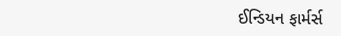ઈન્ડિયન ફાર્મર્સ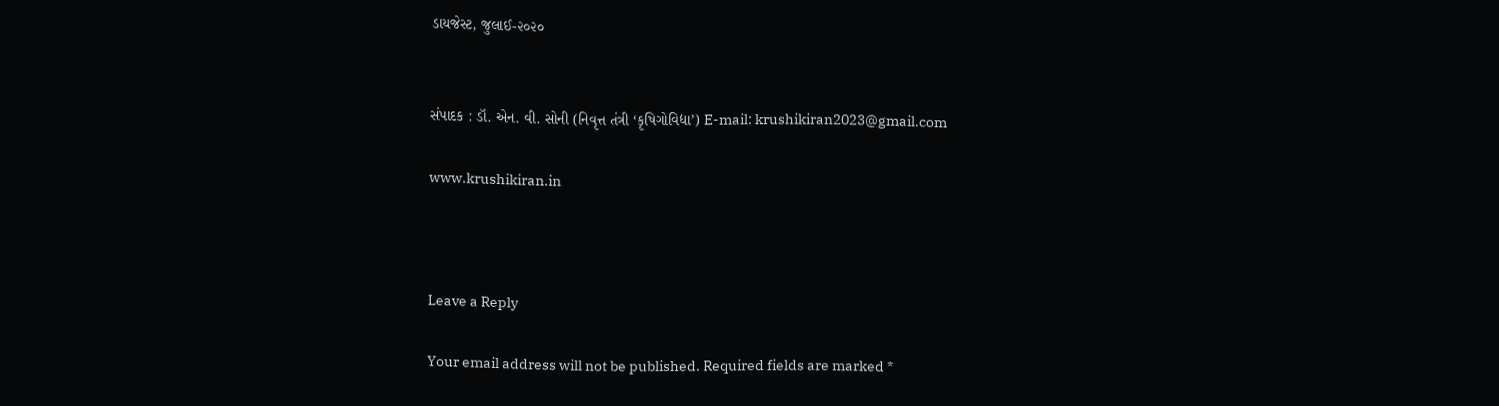ડાયજેસ્ટ, જુલાઈ-૨૦૨૦


સંપાદક : ડૉ. એન. વી. સોની (નિવૃત્ત તંત્રી ‘કૃષિગોવિદ્યા’) E-mail: krushikiran2023@gmail.com

www.krushikiran.in



Leave a Reply

Your email address will not be published. Required fields are marked *